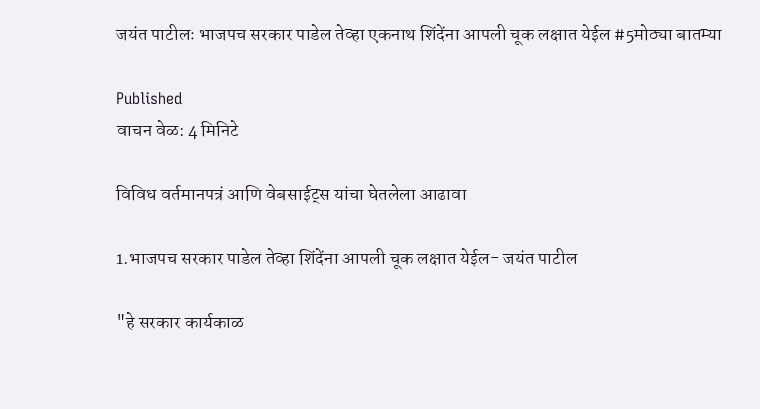जयंत पाटीलः भाजपच सरकार पाडेल तेव्हा एकनाथ शिंदेंना आपली चूक लक्षात येईल #5मोठ्या बातम्या

Published
वाचन वेळ: 4 मिनिटे

विविध वर्तमानपत्रं आणि वेबसाईट्स यांचा घेतलेला आढावा

1.भाजपच सरकार पाडेल तेव्हा शिंदेंना आपली चूक लक्षात येईल- जयंत पाटील

"हे सरकार कार्यकाळ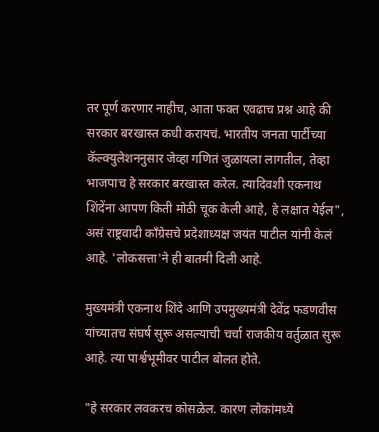तर पूर्ण करणार नाहीच, आता फक्त एवढाच प्रश्न आहे की सरकार बरखास्त कधी करायचं. भारतीय जनता पार्टीच्या कॅल्क्युलेशननुसार जेव्हा गणितं जुळायला लागतील, तेव्हा भाजपाच हे सरकार बरखास्त करेल. त्यादिवशी एकनाथ शिंदेंना आपण किती मोठी चूक केली आहे, हे लक्षात येईल", असं राष्ट्रवादी काँग्रेसचे प्रदेशाध्यक्ष जयंत पाटील यांनी केलं आहे. 'लोकसत्ता'ने ही बातमी दिली आहे.

मुख्यमंत्री एकनाथ शिंदे आणि उपमुख्यमंत्री देवेंद्र फडणवीस यांच्यातच संघर्ष सुरू असल्याची चर्चा राजकीय वर्तुळात सुरू आहे. त्या पार्श्वभूमीवर पाटील बोलत होते.

"हे सरकार लवकरच कोसळेल. कारण लोकांमध्ये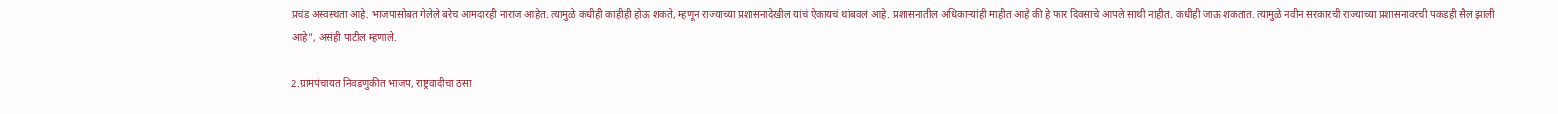प्रचंड अस्वस्थता आहे. भाजपासोबत गेलेले बरेच आमदारही नाराज आहेत. त्यामुळे कधीही काहीही होऊ शकते, म्हणून राज्याच्या प्रशासनादेखील यांचं ऐकायचं थांबवलं आहे. प्रशासनातील अधिकाऱ्यांही माहीत आहे की हे फार दिवसाचे आपले साथी नाहीत. कधीही जाऊ शकतात. त्यामुळे नवीन सरकारची राज्याच्या प्रशासनावरची पकडही सैल झाली आहे", असंही पाटील म्हणाले.

2.ग्रामपंचायत निवडणुकीत भाजप, राष्ट्रवादीचा ठसा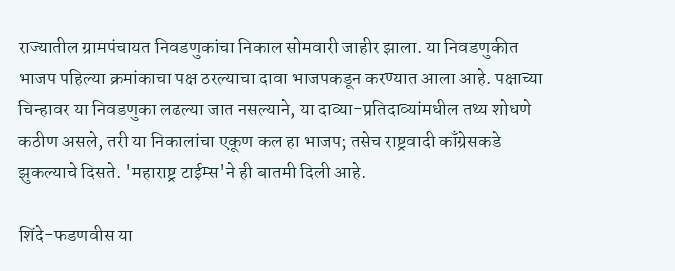राज्यातील ग्रामपंचायत निवडणुकांचा निकाल सोमवारी जाहीर झाला. या निवडणुकीत भाजप पहिल्या क्रमांकाचा पक्ष ठरल्याचा दावा भाजपकडून करण्यात आला आहे. पक्षाच्या चिन्हावर या निवडणुका लढल्या जात नसल्याने, या दाव्या-प्रतिदाव्यांमधील तथ्य शोधणे कठीण असले, तरी या निकालांचा एकूण कल हा भाजप; तसेच राष्ट्रवादी काँग्रेसकडे झुकल्याचे दिसते. 'महाराष्ट्र टाईम्स'ने ही बातमी दिली आहे.

शिंदे-फडणवीस या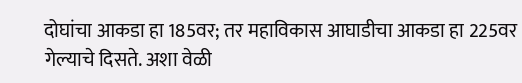दोघांचा आकडा हा 185वर; तर महाविकास आघाडीचा आकडा हा 225वर गेल्याचे दिसते. अशा वेळी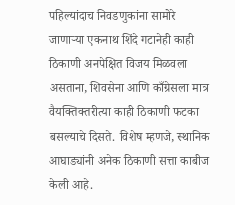पहिल्यांदाच निवडणुकांना सामोरे जाणाऱ्या एकनाथ शिंदे गटानेही काही ठिकाणी अनपेक्षित विजय मिळवला असताना, शिवसेना आणि काँग्रेसला मात्र वैयक्तिक्तरीत्या काही ठिकाणी फटका बसल्याचे दिसते. विशेष म्हणजे, स्थानिक आघाड्यांनी अनेक ठिकाणी सत्ता काबीज केली आहे.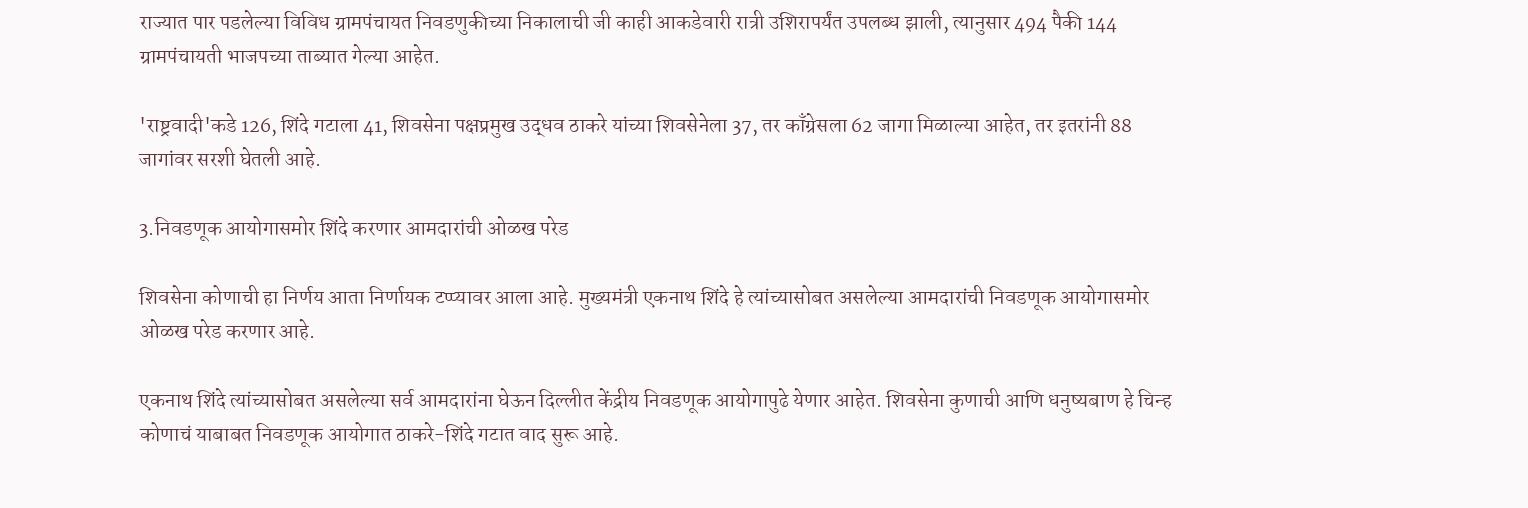राज्यात पार पडलेल्या विविध ग्रामपंचायत निवडणुकीच्या निकालाची जी काही आकडेवारी रात्री उशिरापर्यंत उपलब्ध झाली, त्यानुसार 494 पैकी 144 ग्रामपंचायती भाजपच्या ताब्यात गेल्या आहेत.

'राष्ट्रवादी'कडे 126, शिंदे गटाला 41, शिवसेना पक्षप्रमुख उद्धव ठाकरे यांच्या शिवसेनेला 37, तर काँग्रेसला 62 जागा मिळाल्या आहेत, तर इतरांनी 88 जागांवर सरशी घेतली आहे.

3.निवडणूक आयोगासमोर शिंदे करणार आमदारांची ओळख परेड

शिवसेना कोणाची हा निर्णय आता निर्णायक टप्प्यावर आला आहे. मुख्यमंत्री एकनाथ शिंदे हे त्यांच्यासोबत असलेल्या आमदारांची निवडणूक आयोगासमोर ओळख परेड करणार आहे.

एकनाथ शिंदे त्यांच्यासोबत असलेल्या सर्व आमदारांना घेऊन दिल्लीत केंद्रीय निवडणूक आयोगापुढे येणार आहेत. शिवसेना कुणाची आणि धनुष्यबाण हे चिन्ह कोणाचं याबाबत निवडणूक आयोगात ठाकरे-शिंदे गटात वाद सुरू आहे.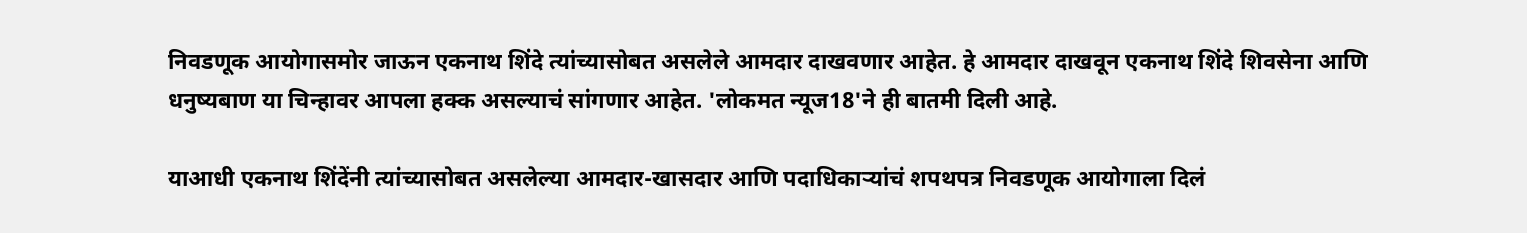निवडणूक आयोगासमोर जाऊन एकनाथ शिंदे त्यांच्यासोबत असलेले आमदार दाखवणार आहेत. हे आमदार दाखवून एकनाथ शिंदे शिवसेना आणि धनुष्यबाण या चिन्हावर आपला हक्क असल्याचं सांगणार आहेत. 'लोकमत न्यूज18'ने ही बातमी दिली आहे.

याआधी एकनाथ शिंदेंनी त्यांच्यासोबत असलेल्या आमदार-खासदार आणि पदाधिकाऱ्यांचं शपथपत्र निवडणूक आयोगाला दिलं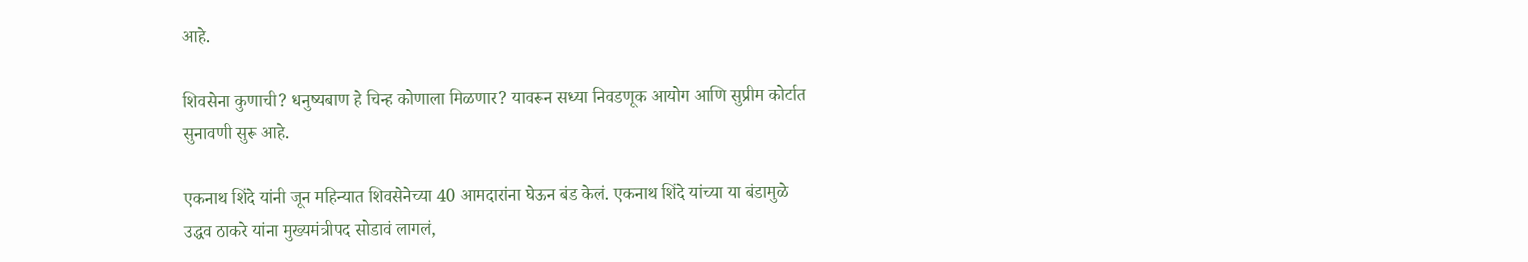आहे.

शिवसेना कुणाची? धनुष्यबाण हे चिन्ह कोणाला मिळणार? यावरून सध्या निवडणूक आयोग आणि सुप्रीम कोर्टात सुनावणी सुरू आहे.

एकनाथ शिंदे यांनी जून महिन्यात शिवसेनेच्या 40 आमदारांना घेऊन बंड केलं. एकनाथ शिंदे यांच्या या बंडामुळे उद्धव ठाकरे यांना मुख्यमंत्रीपद सोडावं लागलं,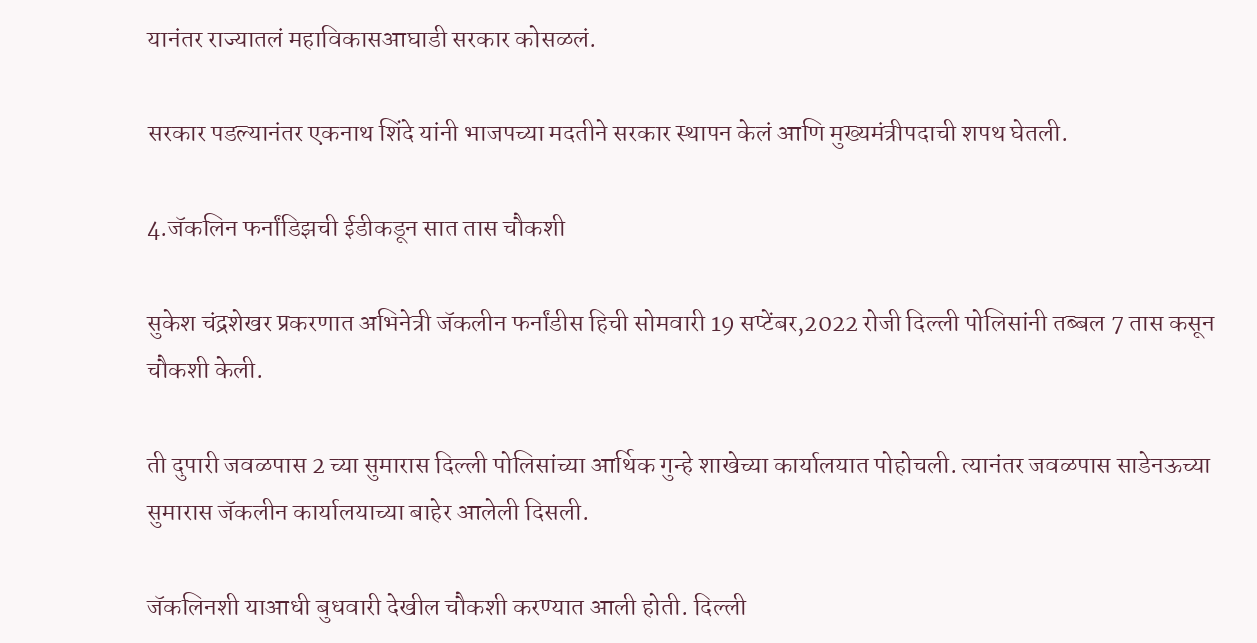यानंतर राज्यातलं महाविकासआघाडी सरकार कोसळलं.

सरकार पडल्यानंतर एकनाथ शिंदे यांनी भाजपच्या मदतीने सरकार स्थापन केलं आणि मुख्यमंत्रीपदाची शपथ घेतली.

4.जॅकलिन फर्नांडिझची ईडीकडून सात तास चौकशी

सुकेश चंद्रशेखर प्रकरणात अभिनेत्री जॅकलीन फर्नांडीस हिची सोमवारी 19 सप्टेंबर,2022 रोजी दिल्ली पोलिसांनी तब्बल 7 तास कसून चौकशी केली.

ती दुपारी जवळपास 2 च्या सुमारास दिल्ली पोलिसांच्या आर्थिक गुन्हे शाखेच्या कार्यालयात पोहोचली. त्यानंतर जवळपास साडेनऊच्या सुमारास जॅकलीन कार्यालयाच्या बाहेर आलेली दिसली.

जॅकलिनशी याआधी बुधवारी देखील चौकशी करण्यात आली होती. दिल्ली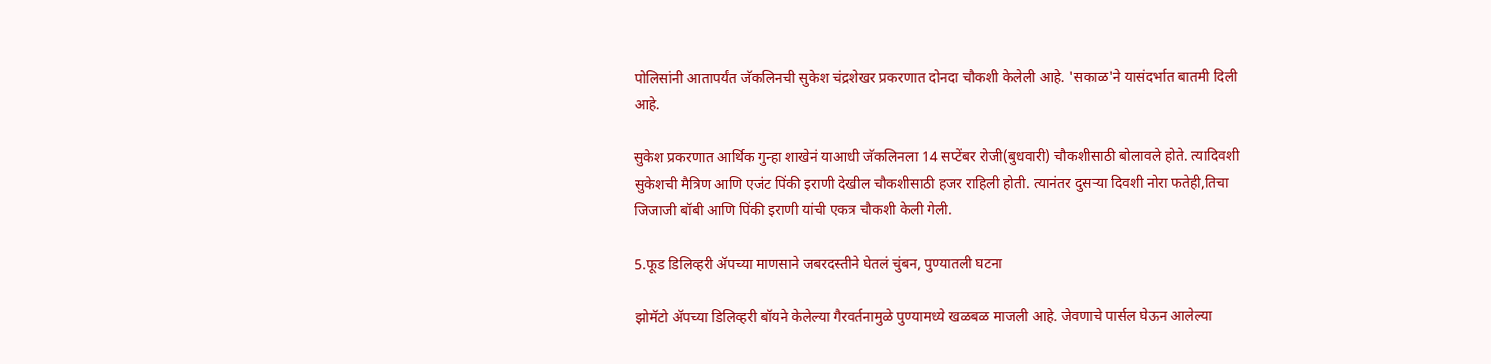पोलिसांनी आतापर्यंत जॅकलिनची सुकेश चंद्रशेखर प्रकरणात दोनदा चौकशी केलेली आहे. 'सकाळ'ने यासंदर्भात बातमी दिली आहे.

सुकेश प्रकरणात आर्थिक गुन्हा शाखेनं याआधी जॅकलिनला 14 सप्टेंबर रोजी(बुधवारी) चौकशीसाठी बोलावले होते. त्यादिवशी सुकेशची मैत्रिण आणि एजंट पिंकी इराणी देखील चौकशीसाठी हजर राहिली होती. त्यानंतर दुसऱ्या दिवशी नोरा फतेही,तिचा जिजाजी बॉबी आणि पिंकी इराणी यांची एकत्र चौकशी केली गेली.

5.फूड डिलिव्हरी ॲपच्या माणसाने जबरदस्तीने घेतलं चुंबन, पुण्यातली घटना

झोमॅटो ॲपच्या डिलिव्हरी बॉयने केलेल्या गैरवर्तनामुळे पुण्यामध्ये खळबळ माजली आहे. जेवणाचे पार्सल घेऊन आलेल्या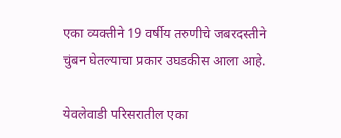एका व्यक्तीने 19 वर्षीय तरुणीचे जबरदस्तीने चुंबन घेतल्याचा प्रकार उघडकीस आला आहे.

येवलेवाडी परिसरातील एका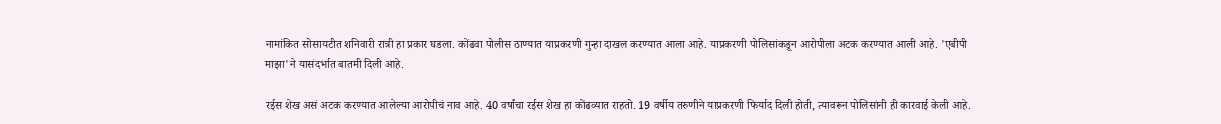नामांकित सोसायटीत शनिवारी रात्री हा प्रकार घडला. कोंढवा पोलीस ठाण्यात याप्रकरणी गुन्हा दाखल करण्यात आला आहे. याप्रकरणी पोलिसांकडून आरोपीला अटक करण्यात आली आहे. 'एबीपी माझा'ने यासंदर्भात बातमी दिली आहे.

रईस शेख असं अटक करण्यात आलेल्या आरोपीचं नाव आहे. 40 वर्षांचा रईस शेख हा कोंढव्यात राहतो. 19 वर्षीय तरुणीने याप्रकरणी फिर्याद दिली होती, त्यावरून पोलिसांनी ही कारवाई केली आहे.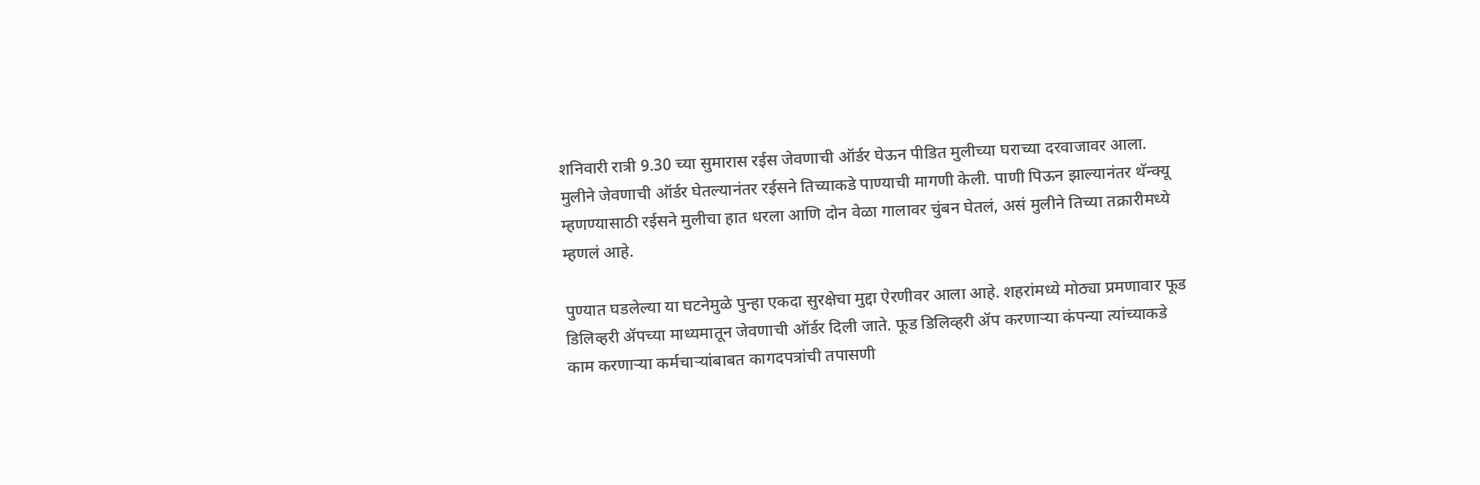शनिवारी रात्री 9.30 च्या सुमारास रईस जेवणाची ऑर्डर घेऊन पीडित मुलीच्या घराच्या दरवाजावर आला. मुलीने जेवणाची ऑर्डर घेतल्यानंतर रईसने तिच्याकडे पाण्याची मागणी केली. पाणी पिऊन झाल्यानंतर थॅन्क्यू म्हणण्यासाठी रईसने मुलीचा हात धरला आणि दोन वेळा गालावर चुंबन घेतलं, असं मुलीने तिच्या तक्रारीमध्ये म्हणलं आहे.

पुण्यात घडलेल्या या घटनेमुळे पुन्हा एकदा सुरक्षेचा मुद्दा ऐरणीवर आला आहे. शहरांमध्ये मोठ्या प्रमणावार फूड डिलिव्हरी ॲपच्या माध्यमातून जेवणाची ऑर्डर दिली जाते. फूड डिलिव्हरी ॲप करणाऱ्या कंपन्या त्यांच्याकडे काम करणाऱ्या कर्मचाऱ्यांबाबत कागदपत्रांची तपासणी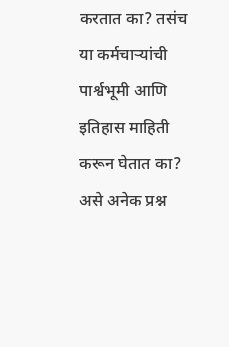करतात का? तसंच या कर्मचाऱ्यांची पार्श्वभूमी आणि इतिहास माहिती करून घेतात का? असे अनेक प्रश्न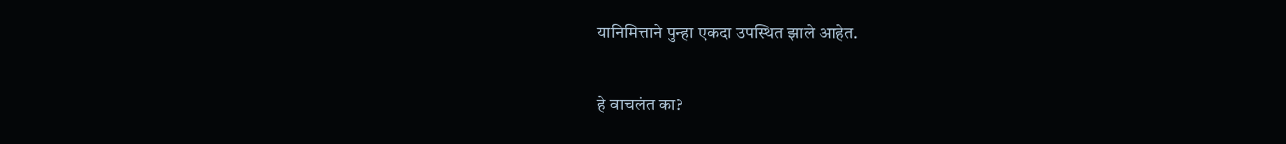यानिमित्ताने पुन्हा एकदा उपस्थित झाले आहेत.

हे वाचलंत का?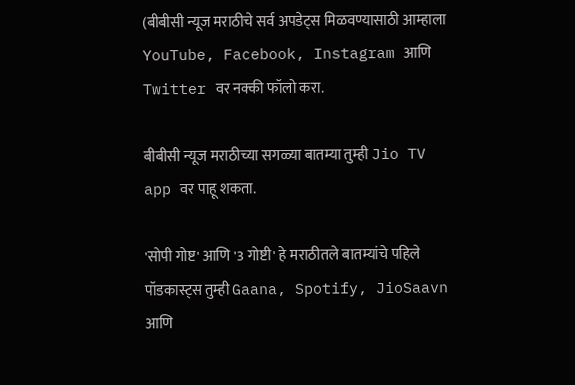(बीबीसी न्यूज मराठीचे सर्व अपडेट्स मिळवण्यासाठी आम्हाला YouTube, Facebook, Instagram आणि Twitter वर नक्की फॉलो करा.

बीबीसी न्यूज मराठीच्या सगळ्या बातम्या तुम्ही Jio TV app वर पाहू शकता.

'सोपी गोष्ट' आणि '3 गोष्टी' हे मराठीतले बातम्यांचे पहिले पॉडकास्ट्स तुम्ही Gaana, Spotify, JioSaavn आणि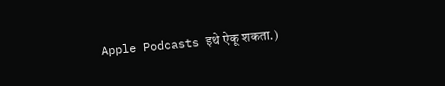Apple Podcasts इथे ऐकू शकता.)